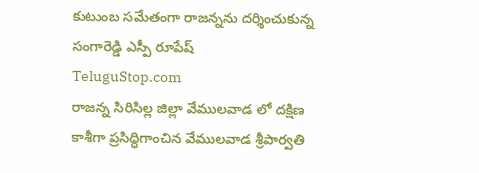కుటుంబ సమేతంగా రాజన్నను దర్శించుకున్న సంగారెడ్డి ఎస్పీ రూపేష్
TeluguStop.com
రాజన్న సిరిసిల్ల జిల్లా వేములవాడ లో దక్షిణ కాశీగా ప్రసిద్ధిగాంచిన వేములవాడ శ్రీపార్వతి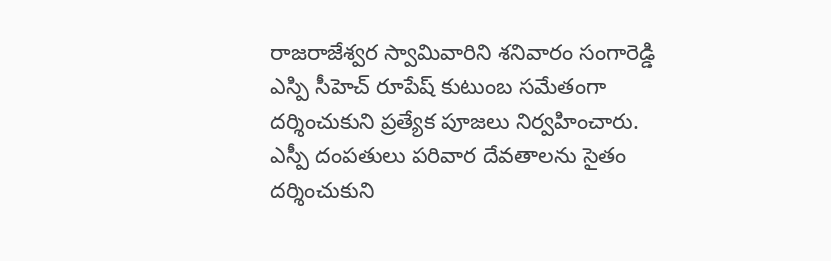రాజరాజేశ్వర స్వామివారిని శనివారం సంగారెడ్డి ఎస్పి సీహెచ్ రూపేష్ కుటుంబ సమేతంగా దర్శించుకుని ప్రత్యేక పూజలు నిర్వహించారు.
ఎస్పీ దంపతులు పరివార దేవతాలను సైతం దర్శించుకుని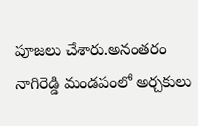పూజలు చేశారు.అనంతరం నాగిరెడ్డి మండపంలో అర్చకులు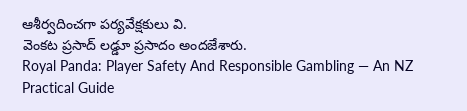ఆశీర్వదించగా పర్యవేక్షకులు వి.
వెంకట ప్రసాద్ లడ్డూ ప్రసాదం అందజేశారు.
Royal Panda: Player Safety And Responsible Gambling — An NZ Practical Guide